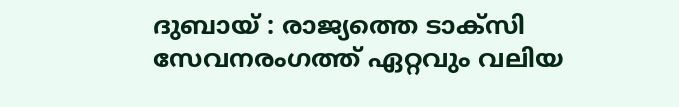ദുബായ് : രാജ്യത്തെ ടാക്സി സേവനരംഗത്ത് ഏറ്റവും വലിയ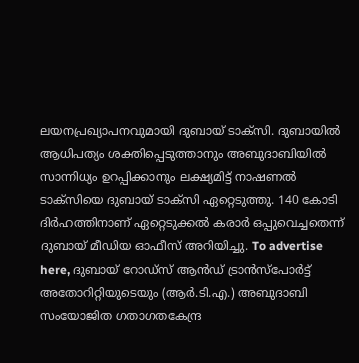ലയനപ്രഖ്യാപനവുമായി ദുബായ് ടാക്സി. ദുബായിൽ ആധിപത്യം ശക്തിപ്പെടുത്താനും അബുദാബിയിൽ സാന്നിധ്യം ഉറപ്പിക്കാനും ലക്ഷ്യമിട്ട് നാഷണൽ ടാക്സിയെ ദുബായ് ടാക്സി ഏറ്റെടുത്തു. 140 കോടി ദിർഹത്തിനാണ് ഏറ്റെടുക്കൽ കരാർ ഒപ്പുവെച്ചതെന്ന് ദുബായ് മീഡിയ ഓഫീസ് അറിയിച്ചു. To advertise here, ദുബായ് റോഡ്സ് ആൻഡ് ട്രാൻസ്പോർട്ട് അതോറിറ്റിയുടെയും (ആർ.ടി.എ.) അബുദാബി സംയോജിത ഗതാഗതകേന്ദ്ര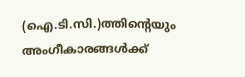(ഐ.ടി.സി.)ത്തിന്റെയും അംഗീകാരങ്ങൾക്ക്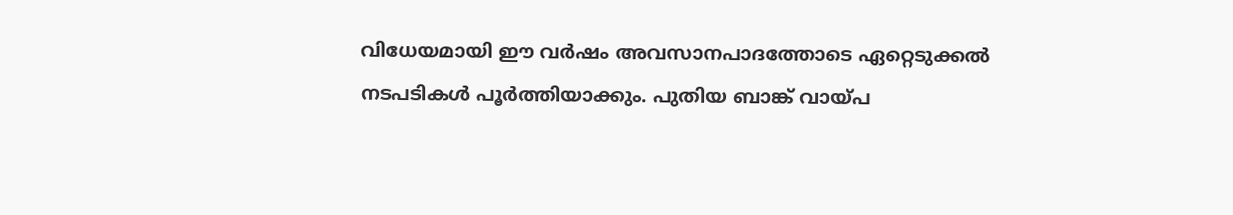വിധേയമായി ഈ വർഷം അവസാനപാദത്തോടെ ഏറ്റെടുക്കൽ നടപടികൾ പൂർത്തിയാക്കും. പുതിയ ബാങ്ക് വായ്പ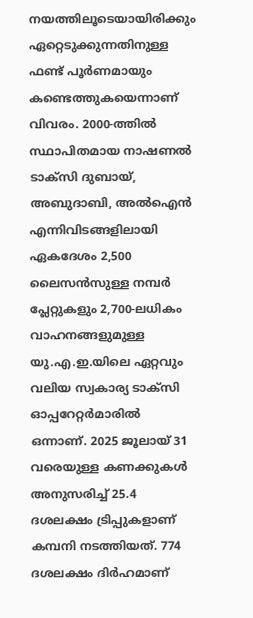നയത്തിലൂടെയായിരിക്കും ഏറ്റെടുക്കുന്നതിനുള്ള ഫണ്ട് പൂർണമായും കണ്ടെത്തുകയെന്നാണ് വിവരം. 2000-ത്തിൽ സ്ഥാപിതമായ നാഷണൽ ടാക്സി ദുബായ്, അബുദാബി, അൽഐൻ എന്നിവിടങ്ങളിലായി ഏകദേശം 2,500 ലൈസൻസുള്ള നമ്പർ പ്ലേറ്റുകളും 2,700-ലധികം വാഹനങ്ങളുമുള്ള യു.എ.ഇ.യിലെ ഏറ്റവും വലിയ സ്വകാര്യ ടാക്സി ഓപ്പറേറ്റർമാരിൽ ഒന്നാണ്. 2025 ജൂലായ് 31 വരെയുള്ള കണക്കുകൾ അനുസരിച്ച് 25.4 ദശലക്ഷം ട്രിപ്പുകളാണ് കമ്പനി നടത്തിയത്. 774 ദശലക്ഷം ദിർഹമാണ്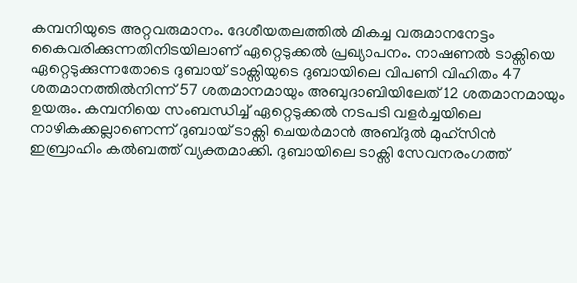കമ്പനിയുടെ അറ്റവരുമാനം. ദേശീയതലത്തിൽ മികച്ച വരുമാനനേട്ടം കൈവരിക്കുന്നതിനിടയിലാണ് ഏറ്റെടുക്കൽ പ്രഖ്യാപനം. നാഷണൽ ടാക്സിയെ ഏറ്റെടുക്കുന്നതോടെ ദുബായ് ടാക്സിയുടെ ദുബായിലെ വിപണി വിഹിതം 47 ശതമാനത്തിൽനിന്ന് 57 ശതമാനമായും അബുദാബിയിലേത് 12 ശതമാനമായും ഉയരും. കമ്പനിയെ സംബന്ധിച്ച് ഏറ്റെടുക്കൽ നടപടി വളർച്ചയിലെ നാഴികക്കല്ലാണെന്ന് ദുബായ് ടാക്സി ചെയർമാൻ അബ്ദുൽ മുഹ്സിൻ ഇബ്രാഹിം കൽബത്ത് വ്യക്തമാക്കി. ദുബായിലെ ടാക്സി സേവനരംഗത്ത്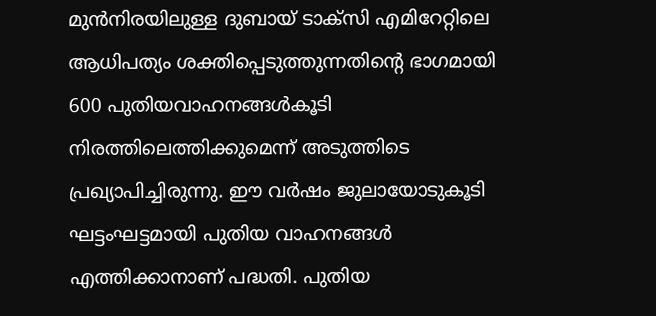മുൻനിരയിലുള്ള ദുബായ് ടാക്സി എമിറേറ്റിലെ ആധിപത്യം ശക്തിപ്പെടുത്തുന്നതിന്റെ ഭാഗമായി 600 പുതിയവാഹനങ്ങൾകൂടി നിരത്തിലെത്തിക്കുമെന്ന് അടുത്തിടെ പ്രഖ്യാപിച്ചിരുന്നു. ഈ വർഷം ജുലായോടുകൂടി ഘട്ടംഘട്ടമായി പുതിയ വാഹനങ്ങൾ എത്തിക്കാനാണ് പദ്ധതി. പുതിയ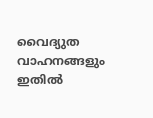വൈദ്യുത വാഹനങ്ങളും ഇതിൽ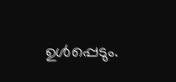ഉൾപ്പെടും.